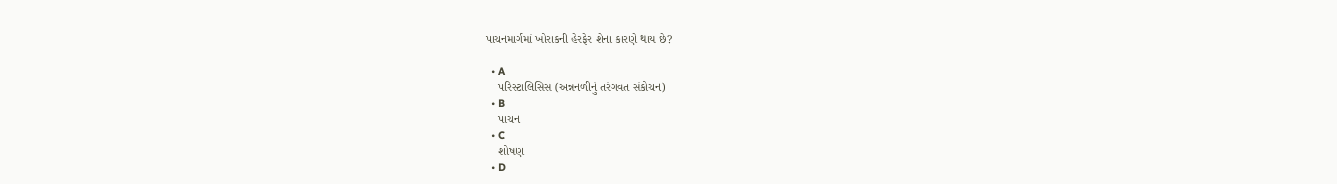પાચનમાર્ગમાં ખોરાકની હેરફેર શેના કારણે થાય છે?

  • A
    પરિસ્ટાલિસિસ (અન્નનળીનું તરંગવત સંકોચન)
  • B
    પાચન
  • C
    શોષણ
  • D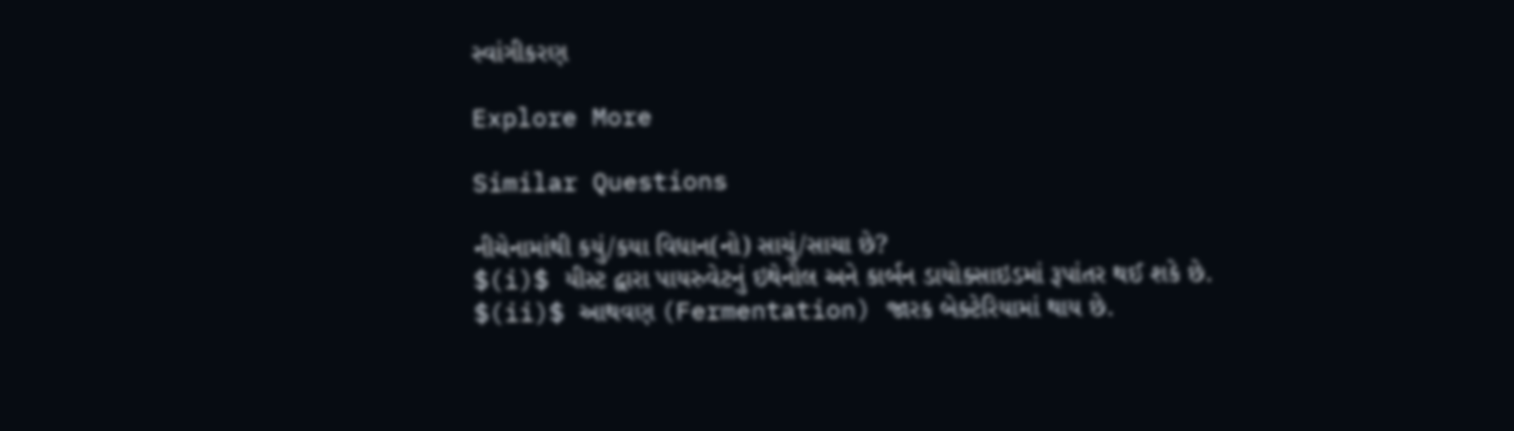સ્વાંગીકરણ

Explore More

Similar Questions

નીચેનામાંથી કયું/કયા વિધાન(નો) સાચું/સાચા છે?
$(i)$ યીસ્ટ દ્વારા પાયરુવેટનું ઇથેનોલ અને કાર્બન ડાયોક્સાઇડમાં રૂપાંતર થઈ શકે છે.
$(ii)$ આથવણ (Fermentation) જારક બેક્ટેરિયામાં થાય છે.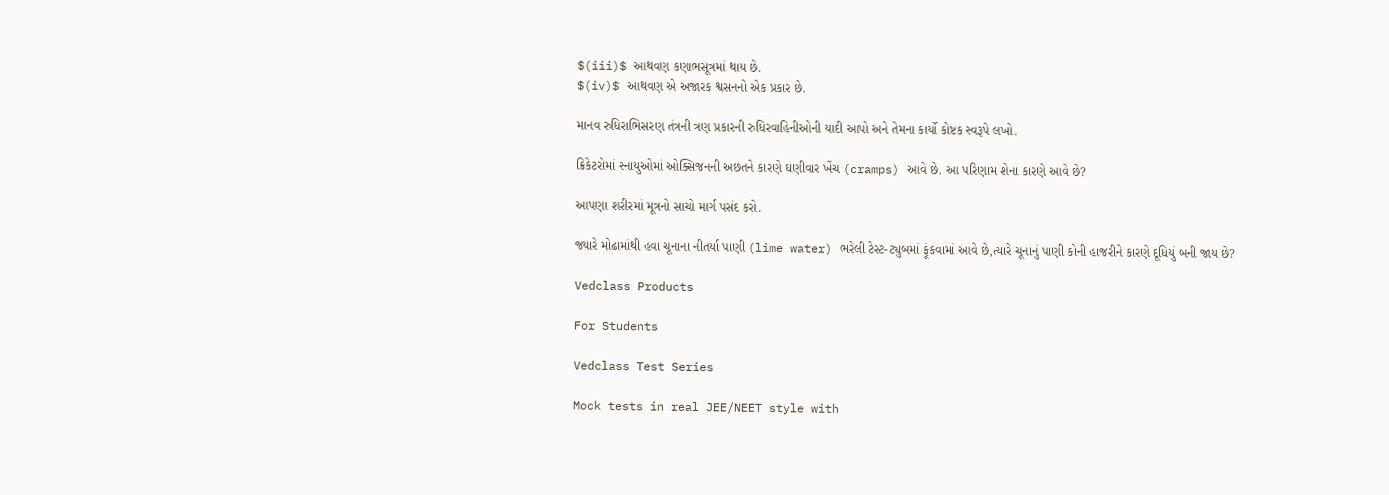$(iii)$ આથવણ કણાભસૂત્રમાં થાય છે.
$(iv)$ આથવણ એ અજારક શ્વસનનો એક પ્રકાર છે.

માનવ રુધિરાભિસરણ તંત્રની ત્રણ પ્રકારની રુધિરવાહિનીઓની યાદી આપો અને તેમના કાર્યો કોષ્ટક સ્વરૂપે લખો.

ક્રિકેટરોમાં સ્નાયુઓમાં ઓક્સિજનની અછતને કારણે ઘણીવાર ખેંચ (cramps) આવે છે. આ પરિણામ શેના કારણે આવે છે?

આપણા શરીરમાં મૂત્રનો સાચો માર્ગ પસંદ કરો.

જ્યારે મોઢામાંથી હવા ચૂનાના નીતર્યા પાણી (lime water) ભરેલી ટેસ્ટ-ટ્યુબમાં ફૂંકવામાં આવે છે,ત્યારે ચૂનાનું પાણી કોની હાજરીને કારણે દૂધિયું બની જાય છે?

Vedclass Products

For Students

Vedclass Test Series

Mock tests in real JEE/NEET style with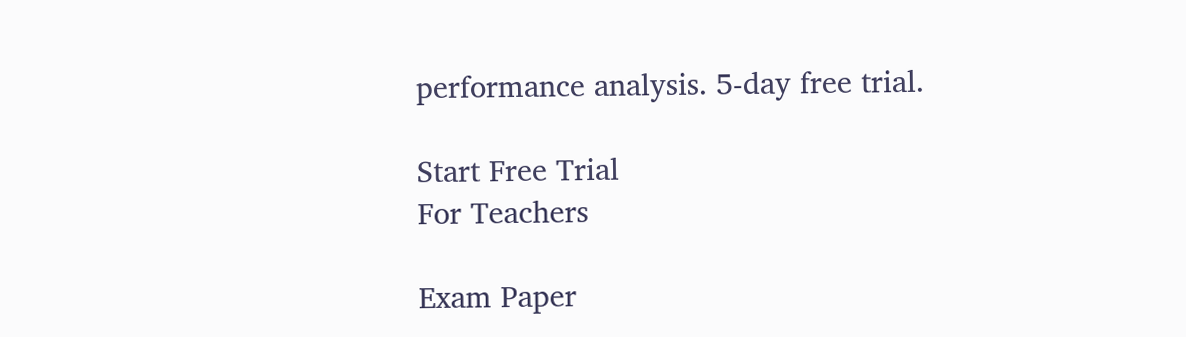performance analysis. 5-day free trial.

Start Free Trial
For Teachers

Exam Paper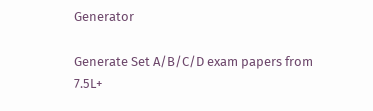Generator

Generate Set A/B/C/D exam papers from 7.5L+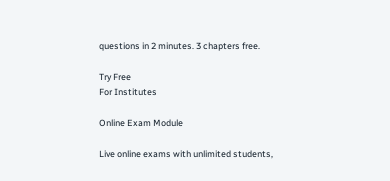questions in 2 minutes. 3 chapters free.

Try Free
For Institutes

Online Exam Module

Live online exams with unlimited students,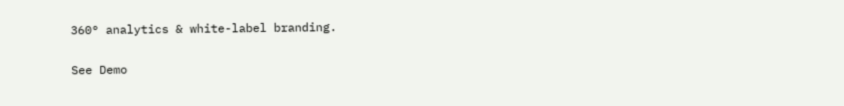360° analytics & white-label branding.

See Demo